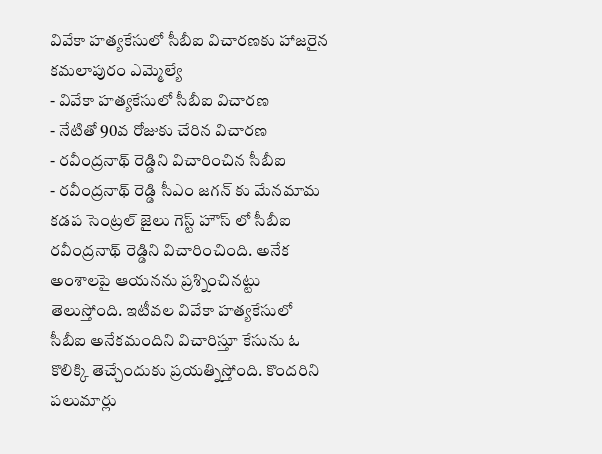వివేకా హత్యకేసులో సీబీఐ విచారణకు హాజరైన కమలాపురం ఎమ్మెల్యే
- వివేకా హత్యకేసులో సీబీఐ విచారణ
- నేటితో 90వ రోజుకు చేరిన విచారణ
- రవీంద్రనాథ్ రెడ్డిని విచారించిన సీబీఐ
- రవీంద్రనాథ్ రెడ్డి సీఎం జగన్ కు మేనమామ
కడప సెంట్రల్ జైలు గెస్ట్ హౌస్ లో సీబీఐ రవీంద్రనాథ్ రెడ్డిని విచారించింది. అనేక అంశాలపై ఆయనను ప్రశ్నించినట్టు తెలుస్తోంది. ఇటీవల వివేకా హత్యకేసులో సీబీఐ అనేకమందిని విచారిస్తూ కేసును ఓ కొలిక్కి తెచ్చేందుకు ప్రయత్నిస్తోంది. కొందరిని పలుమార్లు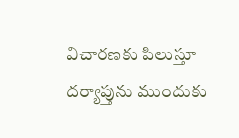విచారణకు పిలుస్తూ దర్యాప్తును ముందుకు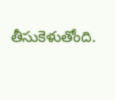తీసుకెళుతోంది.